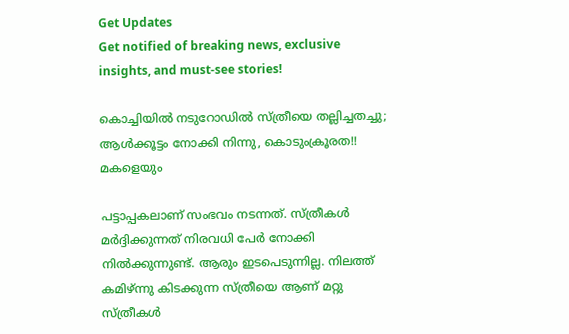Get Updates
Get notified of breaking news, exclusive insights, and must-see stories!

കൊച്ചിയില്‍ നടുറോഡില്‍ സ്ത്രീയെ തല്ലിച്ചതച്ചു; ആള്‍ക്കൂട്ടം നോക്കി നിന്നു, കൊടുംക്രൂരത!! മകളെയും

പട്ടാപ്പകലാണ് സംഭവം നടന്നത്. സ്ത്രീകള്‍ മര്‍ദ്ദിക്കുന്നത് നിരവധി പേര്‍ നോക്കി നില്‍ക്കുന്നുണ്ട്. ആരും ഇടപെടുന്നില്ല. നിലത്ത് കമിഴ്ന്നു കിടക്കുന്ന സ്ത്രീയെ ആണ് മറ്റു സ്ത്രീകള്‍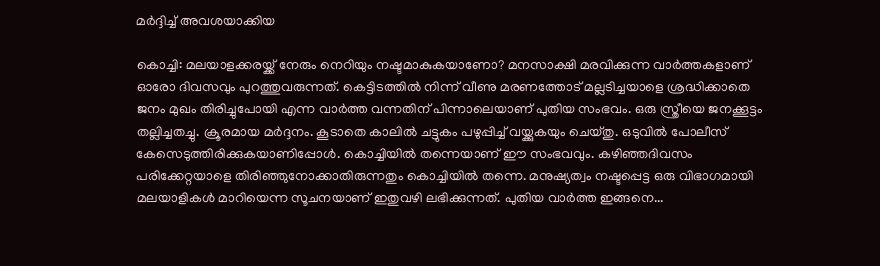മര്‍ദ്ദിച്ച് അവശയാക്കിയ

കൊച്ചി: മലയാളക്കരയ്ക്ക് നേരും നെറിയും നഷ്ടമാകുകയാണോ? മനസാക്ഷി മരവിക്കുന്ന വാര്‍ത്തകളാണ് ഓരോ ദിവസവും പുറത്തുവരുന്നത്. കെട്ടിടത്തില്‍ നിന്ന് വീണു മരണത്തോട് മല്ലടിച്ചയാളെ ശ്രദ്ധിക്കാതെ ജനം മുഖം തിരിച്ചുപോയി എന്ന വാര്‍ത്ത വന്നതിന് പിന്നാലെയാണ് പുതിയ സംഭവം. ഒരു സ്ത്രീയെ ജനക്കൂട്ടം തല്ലിച്ചതച്ചു. ക്രൂരമായ മര്‍ദ്ദനം. കൂടാതെ കാലില്‍ ചട്ടുകം പഴുപ്പിച്ച് വയ്ക്കുകയും ചെയ്തു. ഒടുവില്‍ പോലീസ് കേസെടുത്തിരിക്കുകയാണിപ്പോള്‍. കൊച്ചിയില്‍ തന്നെയാണ് ഈ സംഭവവും. കഴിഞ്ഞദിവസം പരിക്കേറ്റയാളെ തിരിഞ്ഞുനോക്കാതിരുന്നതും കൊച്ചിയില്‍ തന്നെ. മനുഷ്യത്വം നഷ്ടപ്പെട്ട ഒരു വിഭാഗമായി മലയാളികള്‍ മാറിയെന്ന സൂചനയാണ് ഇതുവഴി ലഭിക്കുന്നത്. പുതിയ വാര്‍ത്ത ഇങ്ങനെ...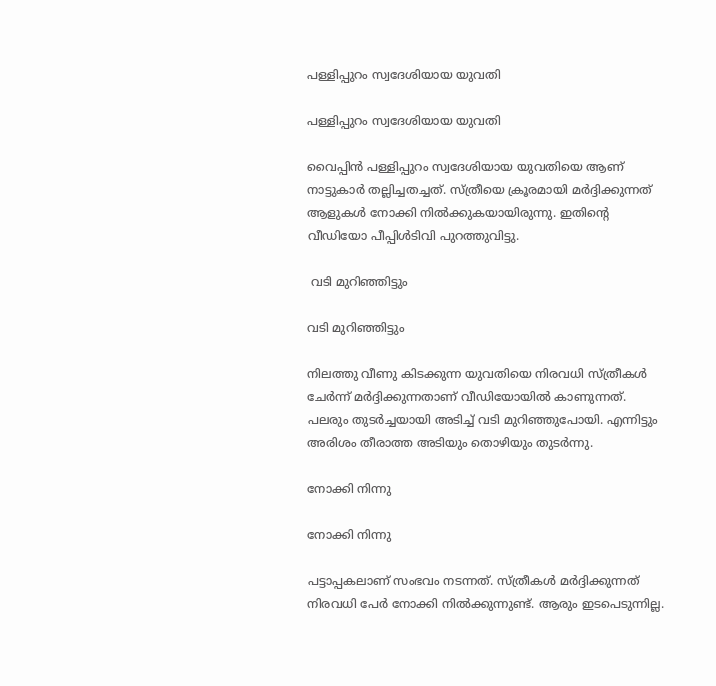പള്ളിപ്പുറം സ്വദേശിയായ യുവതി

പള്ളിപ്പുറം സ്വദേശിയായ യുവതി

വൈപ്പിന്‍ പള്ളിപ്പുറം സ്വദേശിയായ യുവതിയെ ആണ് നാട്ടുകാര്‍ തല്ലിച്ചതച്ചത്. സ്ത്രീയെ ക്രൂരമായി മര്‍ദ്ദിക്കുന്നത് ആളുകള്‍ നോക്കി നില്‍ക്കുകയായിരുന്നു. ഇതിന്റെ വീഡിയോ പീപ്പിള്‍ടിവി പുറത്തുവിട്ടു.

 വടി മുറിഞ്ഞിട്ടും

വടി മുറിഞ്ഞിട്ടും

നിലത്തു വീണു കിടക്കുന്ന യുവതിയെ നിരവധി സ്ത്രീകള്‍ ചേര്‍ന്ന് മര്‍ദ്ദിക്കുന്നതാണ് വീഡിയോയില്‍ കാണുന്നത്. പലരും തുടര്‍ച്ചയായി അടിച്ച് വടി മുറിഞ്ഞുപോയി. എന്നിട്ടും അരിശം തീരാത്ത അടിയും തൊഴിയും തുടര്‍ന്നു.

നോക്കി നിന്നു

നോക്കി നിന്നു

പട്ടാപ്പകലാണ് സംഭവം നടന്നത്. സ്ത്രീകള്‍ മര്‍ദ്ദിക്കുന്നത് നിരവധി പേര്‍ നോക്കി നില്‍ക്കുന്നുണ്ട്. ആരും ഇടപെടുന്നില്ല.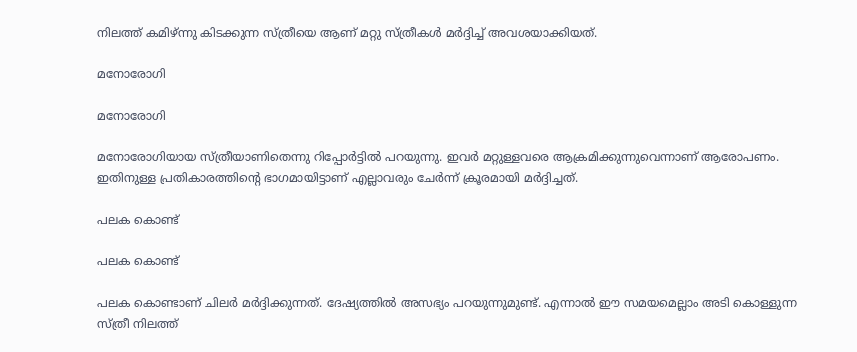നിലത്ത് കമിഴ്ന്നു കിടക്കുന്ന സ്ത്രീയെ ആണ് മറ്റു സ്ത്രീകള്‍ മര്‍ദ്ദിച്ച് അവശയാക്കിയത്.

മനോരോഗി

മനോരോഗി

മനോരോഗിയായ സ്ത്രീയാണിതെന്നു റിപ്പോര്‍ട്ടില്‍ പറയുന്നു. ഇവര്‍ മറ്റുള്ളവരെ ആക്രമിക്കുന്നുവെന്നാണ് ആരോപണം. ഇതിനുള്ള പ്രതികാരത്തിന്റെ ഭാഗമായിട്ടാണ് എല്ലാവരും ചേര്‍ന്ന് ക്രൂരമായി മര്‍ദ്ദിച്ചത്.

പലക കൊണ്ട്

പലക കൊണ്ട്

പലക കൊണ്ടാണ് ചിലര്‍ മര്‍ദ്ദിക്കുന്നത്. ദേഷ്യത്തില്‍ അസഭ്യം പറയുന്നുമുണ്ട്. എന്നാല്‍ ഈ സമയമെല്ലാം അടി കൊള്ളുന്ന സ്ത്രീ നിലത്ത്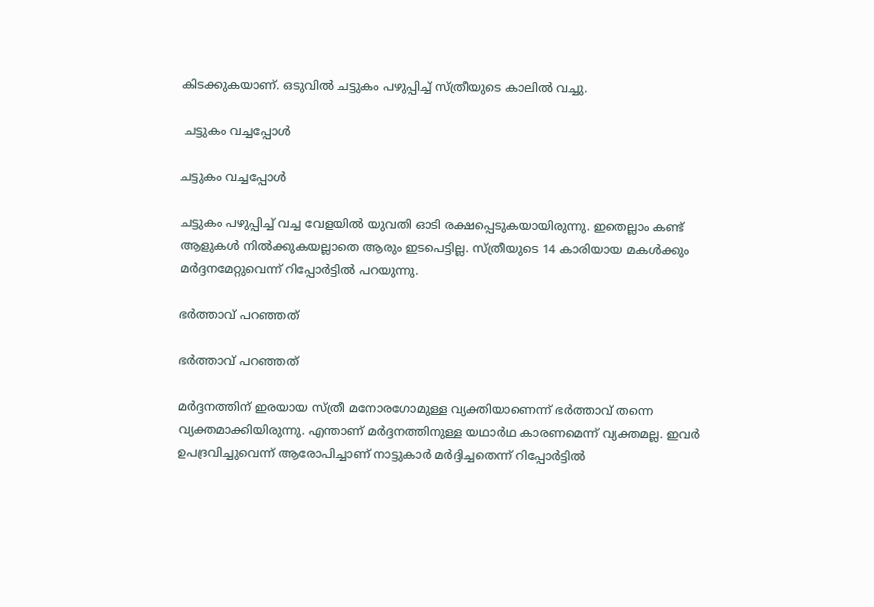കിടക്കുകയാണ്. ഒടുവില്‍ ചട്ടുകം പഴുപ്പിച്ച് സ്ത്രീയുടെ കാലില്‍ വച്ചു.

 ചട്ടുകം വച്ചപ്പോള്‍

ചട്ടുകം വച്ചപ്പോള്‍

ചട്ടുകം പഴുപ്പിച്ച് വച്ച വേളയില്‍ യുവതി ഓടി രക്ഷപ്പെടുകയായിരുന്നു. ഇതെല്ലാം കണ്ട് ആളുകള്‍ നില്‍ക്കുകയല്ലാതെ ആരും ഇടപെട്ടില്ല. സ്ത്രീയുടെ 14 കാരിയായ മകള്‍ക്കും മര്‍ദ്ദനമേറ്റുവെന്ന് റിപ്പോര്‍ട്ടില്‍ പറയുന്നു.

ഭര്‍ത്താവ് പറഞ്ഞത്

ഭര്‍ത്താവ് പറഞ്ഞത്

മര്‍ദ്ദനത്തിന് ഇരയായ സ്ത്രീ മനോരഗോമുള്ള വ്യക്തിയാണെന്ന് ഭര്‍ത്താവ് തന്നെ വ്യക്തമാക്കിയിരുന്നു. എന്താണ് മര്‍ദ്ദനത്തിനുള്ള യഥാര്‍ഥ കാരണമെന്ന് വ്യക്തമല്ല. ഇവര്‍ ഉപദ്രവിച്ചുവെന്ന് ആരോപിച്ചാണ് നാട്ടുകാര്‍ മര്‍ദ്ദിച്ചതെന്ന് റിപ്പോര്‍ട്ടില്‍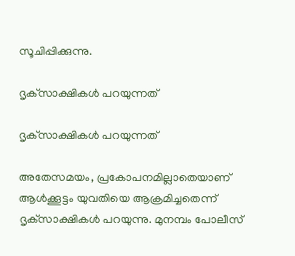സൂചിപ്പിക്കുന്നു.

ദൃക്‌സാക്ഷികള്‍ പറയുന്നത്

ദൃക്‌സാക്ഷികള്‍ പറയുന്നത്

അതേസമയം, പ്രകോപനമില്ലാതെയാണ് ആള്‍ക്കൂട്ടം യുവതിയെ ആക്രമിച്ചതെന്ന് ദൃക്‌സാക്ഷികള്‍ പറയുന്നു. മുനമ്പം പോലീസ്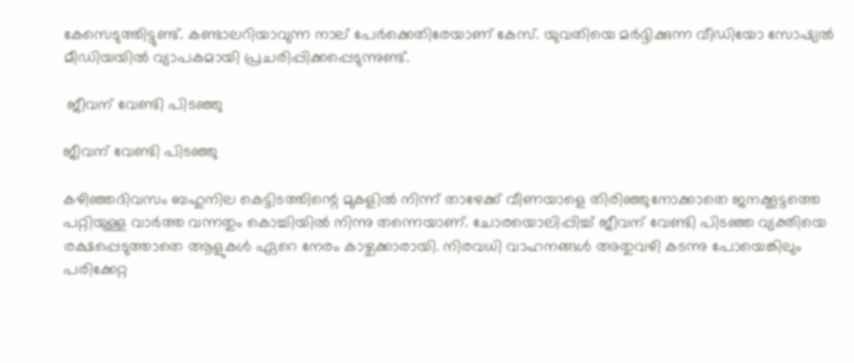കേസെടുത്തിട്ടുണ്ട്. കണ്ടാലറിയാവുന്ന നാല് പേര്‍ക്കെതിരേയാണ് കേസ്. യുവതിയെ മര്‍ദ്ദിക്കുന്ന വീഡിയോ സോഷ്യല്‍ മീഡിയയില്‍ വ്യാപകമായി പ്രചരിപ്പിക്കപ്പെടുന്നുണ്ട്.

 ജീവന് വേണ്ടി പിടഞ്ഞു

ജീവന് വേണ്ടി പിടഞ്ഞു

കഴിഞ്ഞദിവസം ബഹുനില കെട്ടിടത്തിന്റെ മുകളില്‍ നിന്ന് താഴേക്ക് വീണയാളെ തിരിഞ്ഞുനോക്കാതെ ജനക്കൂട്ടത്തെ പറ്റിയുള്ള വാര്‍ത്ത വന്നതും കൊച്ചിയില്‍ നിന്നു തന്നെയാണ്. ചോരയൊലിപ്പിച്ച് ജീവന് വേണ്ടി പിടഞ്ഞ വ്യക്തിയെ രക്ഷപ്പെടുത്താതെ ആളുകള്‍ ഏറെ നേരം കാഴ്ചക്കാരായി. നിരവധി വാഹനങ്ങള്‍ അതുവഴി കടന്നു പോയെങ്കിലും പരിക്കേറ്റ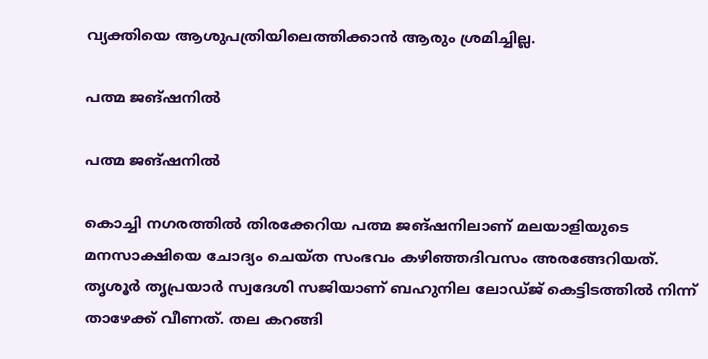വ്യക്തിയെ ആശുപത്രിയിലെത്തിക്കാന്‍ ആരും ശ്രമിച്ചില്ല.

പത്മ ജങ്ഷനില്‍

പത്മ ജങ്ഷനില്‍

കൊച്ചി നഗരത്തില്‍ തിരക്കേറിയ പത്മ ജങ്ഷനിലാണ് മലയാളിയുടെ മനസാക്ഷിയെ ചോദ്യം ചെയ്ത സംഭവം കഴിഞ്ഞദിവസം അരങ്ങേറിയത്.
തൃശൂര്‍ തൃപ്രയാര്‍ സ്വദേശി സജിയാണ് ബഹുനില ലോഡ്ജ് കെട്ടിടത്തില്‍ നിന്ന് താഴേക്ക് വീണത്. തല കറങ്ങി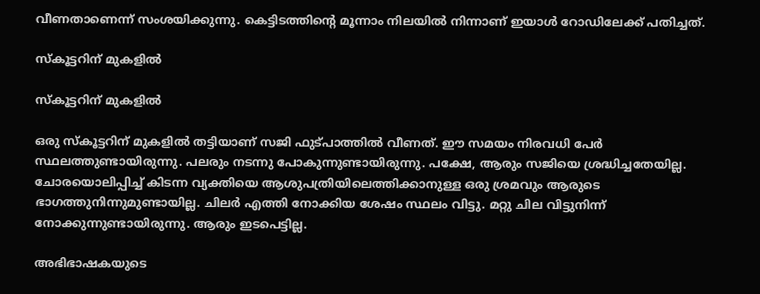വീണതാണെന്ന് സംശയിക്കുന്നു. കെട്ടിടത്തിന്റെ മൂന്നാം നിലയില്‍ നിന്നാണ് ഇയാള്‍ റോഡിലേക്ക് പതിച്ചത്.

സ്‌കൂട്ടറിന് മുകളില്‍

സ്‌കൂട്ടറിന് മുകളില്‍

ഒരു സ്‌കൂട്ടറിന് മുകളില്‍ തട്ടിയാണ് സജി ഫുട്പാത്തില്‍ വീണത്. ഈ സമയം നിരവധി പേര്‍ സ്ഥലത്തുണ്ടായിരുന്നു. പലരും നടന്നു പോകുന്നുണ്ടായിരുന്നു. പക്ഷേ, ആരും സജിയെ ശ്രദ്ധിച്ചതേയില്ല. ചോരയൊലിപ്പിച്ച് കിടന്ന വ്യക്തിയെ ആശുപത്രിയിലെത്തിക്കാനുള്ള ഒരു ശ്രമവും ആരുടെ ഭാഗത്തുനിന്നുമുണ്ടായില്ല. ചിലര്‍ എത്തി നോക്കിയ ശേഷം സ്ഥലം വിട്ടു. മറ്റു ചില വിട്ടുനിന്ന് നോക്കുന്നുണ്ടായിരുന്നു. ആരും ഇടപെട്ടില്ല.

അഭിഭാഷകയുടെ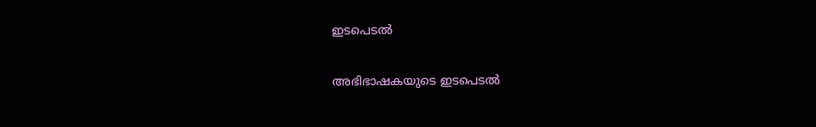ഇടപെടല്‍

അഭിഭാഷകയുടെ ഇടപെടല്‍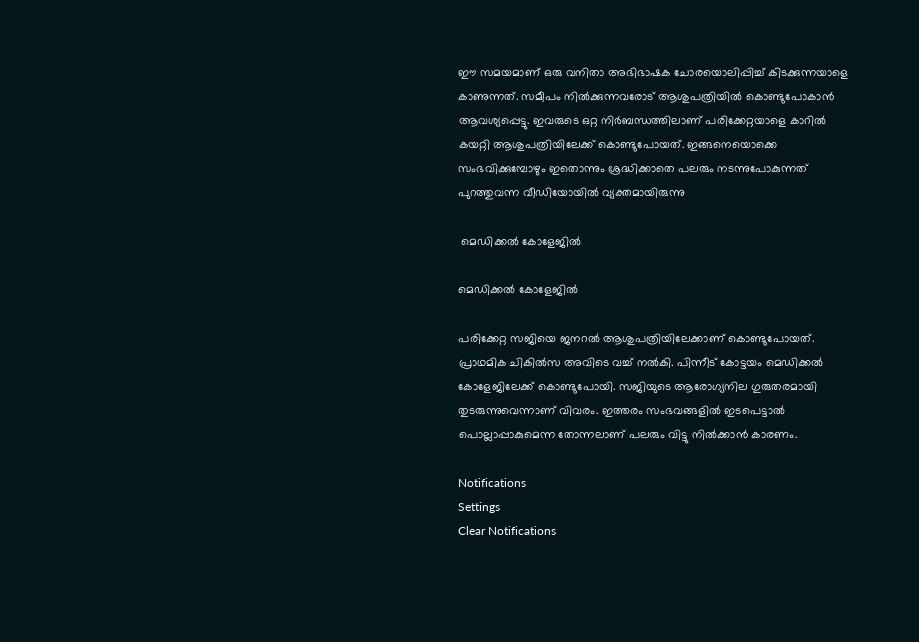ഈ സമയമാണ് ഒരു വനിതാ അഭിഭാഷക ചോരയൊലിപ്പിച്ച് കിടക്കുന്നയാളെ കാണുന്നത്. സമീപം നില്‍ക്കുന്നവരോട് ആശുപത്രിയില്‍ കൊണ്ടുപോകാന്‍ ആവശ്യപ്പെട്ടു. ഇവരുടെ ഒറ്റ നിര്‍ബന്ധത്തിലാണ് പരിക്കേറ്റയാളെ കാറില്‍ കയറ്റി ആശുപത്രിയിലേക്ക് കൊണ്ടുപോയത്. ഇങ്ങനെയൊക്കെ സംഭവിക്കുമ്പോഴും ഇതൊന്നും ശ്രദ്ധിക്കാതെ പലരും നടന്നുപോകുന്നത് പുറത്തുവന്ന വീഡിയോയില്‍ വ്യക്തമായിരുന്നു

 മെഡിക്കല്‍ കോളേജില്‍

മെഡിക്കല്‍ കോളേജില്‍

പരിക്കേറ്റ സജിയെ ജനറല്‍ ആശുപത്രിയിലേക്കാണ് കൊണ്ടുപോയത്. പ്രാഥമിക ചികില്‍സ അവിടെ വച്ച് നല്‍കി. പിന്നീട് കോട്ടയം മെഡിക്കല്‍ കോളേജിലേക്ക് കൊണ്ടുപോയി. സജിയുടെ ആരോഗ്യനില ഗുരുതരമായി തുടരുന്നുവെന്നാണ് വിവരം. ഇത്തരം സംഭവങ്ങളില്‍ ഇടപെട്ടാല്‍ പൊല്ലാപ്പാകുമെന്ന തോന്നലാണ് പലരും വിട്ടു നില്‍ക്കാന്‍ കാരണം.

Notifications
Settings
Clear Notifications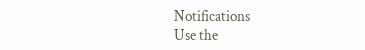Notifications
Use the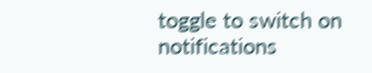toggle to switch on notifications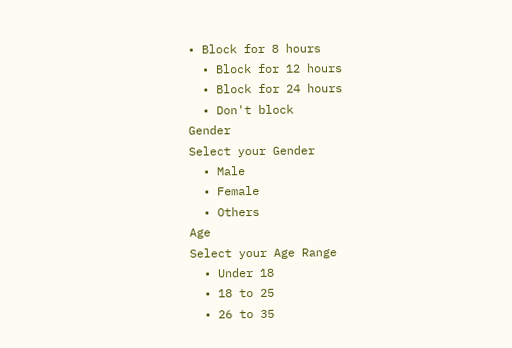• Block for 8 hours
  • Block for 12 hours
  • Block for 24 hours
  • Don't block
Gender
Select your Gender
  • Male
  • Female
  • Others
Age
Select your Age Range
  • Under 18
  • 18 to 25
  • 26 to 35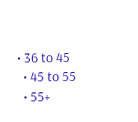• 36 to 45
  • 45 to 55
  • 55+